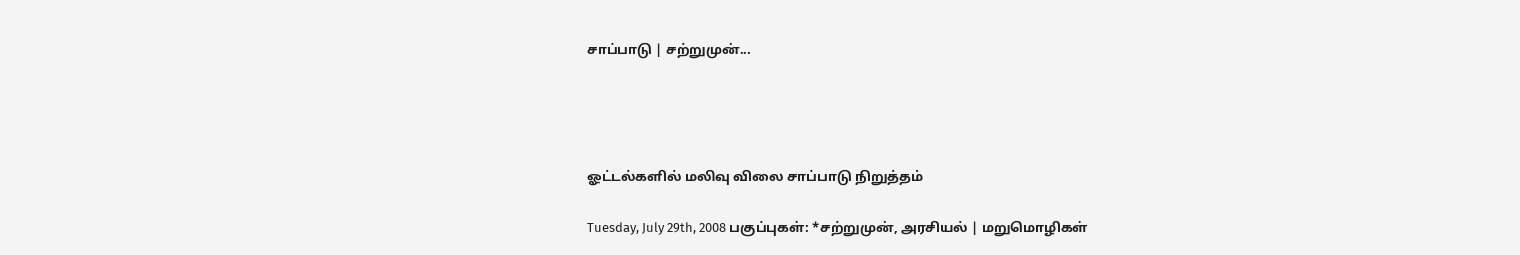சாப்பாடு | சற்றுமுன்...




ஓட்டல்களில் மலிவு விலை சாப்பாடு நிறுத்தம்

Tuesday, July 29th, 2008 பகுப்புகள்: *சற்றுமுன், அரசியல் | மறுமொழிகள்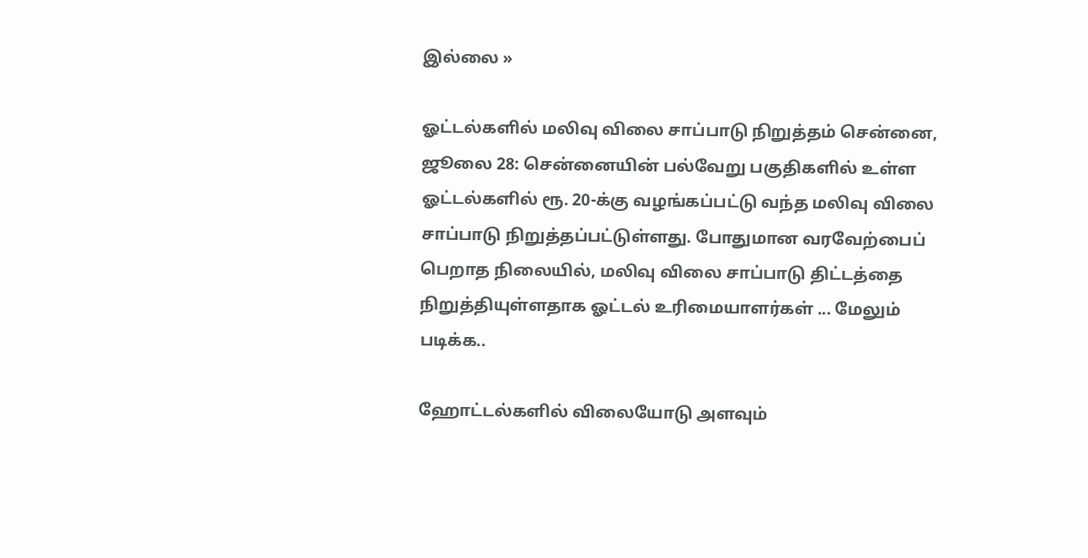இல்லை »

ஓட்டல்களில் மலிவு விலை சாப்பாடு நிறுத்தம் சென்னை, ஜூலை 28: சென்னையின் பல்வேறு பகுதிகளில் உள்ள ஓட்டல்களில் ரூ. 20-க்கு வழங்கப்பட்டு வந்த மலிவு விலை சாப்பாடு நிறுத்தப்பட்டுள்ளது. போதுமான வரவேற்பைப் பெறாத நிலையில், மலிவு விலை சாப்பாடு திட்டத்தை நிறுத்தியுள்ளதாக ஓட்டல் உரிமையாளர்கள் ... மேலும் படிக்க..

ஹோட்டல்களில் விலையோடு அளவும்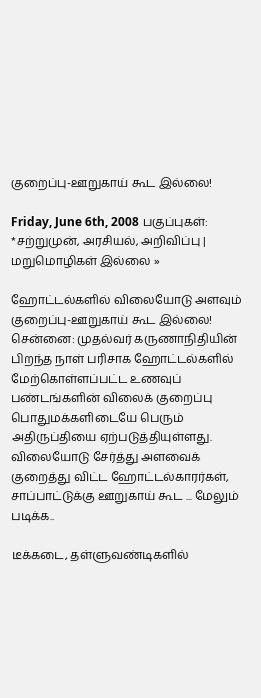குறைப்பு-ஊறுகாய் கூட இல்லை!

Friday, June 6th, 2008 பகுப்புகள்: *சற்றுமுன், அரசியல், அறிவிப்பு | மறுமொழிகள் இல்லை »

ஹோட்டல்களில் விலையோடு அளவும் குறைப்பு-ஊறுகாய் கூட இல்லை!        சென்னை: முதல்வர் கருணாநிதியின் பிறந்த நாள் பரிசாக ஹோட்டல்களில் மேற்கொள்ளப்பட்ட உணவுப் பண்டங்களின் விலைக் குறைப்பு பொதுமக்களிடையே பெரும் அதிருப்தியை ஏற்படுத்தியுள்ளது. விலையோடு சேர்த்து அளவைக் குறைத்து விட்ட ஹோட்டல்காரர்கள், சாப்பாட்டுக்கு ஊறுகாய் கூட ... மேலும் படிக்க..

டீக்கடை, தள்ளுவண்டிகளில்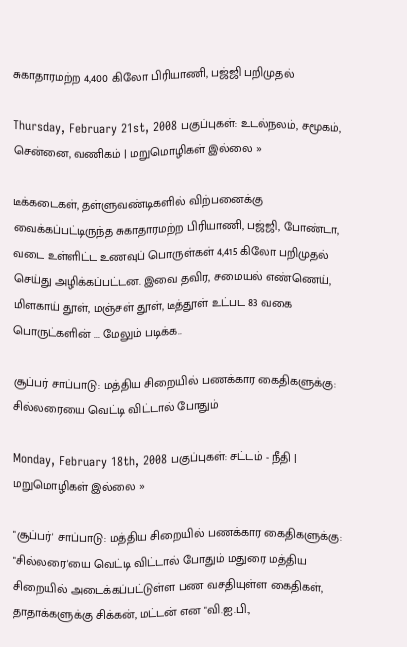சுகாதாரமற்ற 4,400 கிலோ பிரியாணி, பஜ்ஜி பறிமுதல்

Thursday, February 21st, 2008 பகுப்புகள்: உடல்நலம், சமூகம், சென்னை, வணிகம் | மறுமொழிகள் இல்லை »

டீக்கடைகள், தள்ளுவண்டிகளில் விற்பனைக்கு வைக்கப்பட்டிருந்த சுகாதாரமற்ற பிரியாணி, பஜ்ஜி, போண்டா, வடை உள்ளிட்ட உணவுப் பொருள்கள் 4,415 கிலோ பறிமுதல் செய்து அழிக்கப்பட்டன. இவை தவிர, சமையல் எண்ணெய், மிளகாய் தூள், மஞ்சள் தூள், டீத்தூள் உட்பட 83 வகை பொருட்களின் ... மேலும் படிக்க..

சூப்பர் சாப்பாடு: மத்திய சிறையில் பணக்கார கைதிகளுக்கு: சில்லரையை வெட்டி விட்டால் போதும்

Monday, February 18th, 2008 பகுப்புகள்: சட்டம் - நீதி | மறுமொழிகள் இல்லை »

"சூப்பர்' சாப்பாடு: மத்திய சிறையில் பணக்கார கைதிகளுக்கு: "சில்லரை'யை வெட்டி விட்டால் போதும் மதுரை மத்திய சிறையில் அடைக்கப்பட்டுள்ள பண வசதியுள்ள கைதிகள், தாதாக்களுக்கு சிக்கன், மட்டன் என "வி.ஐ.பி.,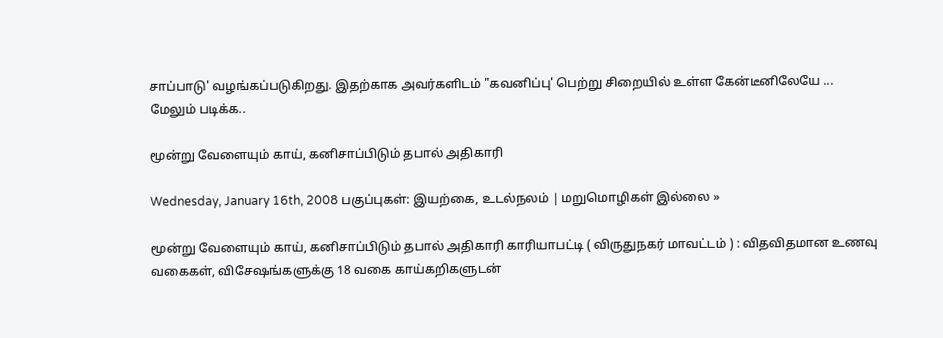சாப்பாடு' வழங்கப்படுகிறது. இதற்காக அவர்களிடம் "கவனிப்பு' பெற்று சிறையில் உள்ள கேன்டீனிலேயே ... மேலும் படிக்க..

மூன்று வேளையும் காய், கனிசாப்பிடும் தபால் அதிகாரி

Wednesday, January 16th, 2008 பகுப்புகள்: இயற்கை, உடல்நலம் | மறுமொழிகள் இல்லை »

மூன்று வேளையும் காய், கனிசாப்பிடும் தபால் அதிகாரி காரியாபட்டி ( விருதுநகர் மாவட்டம் ) : விதவிதமான உணவு வகைகள், விசேஷங்களுக்கு 18 வகை காய்கறிகளுடன்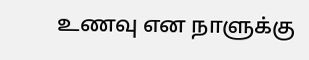உணவு என நாளுக்கு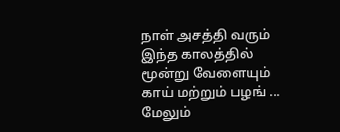நாள் அசத்தி வரும் இந்த காலத்தில் மூன்று வேளையும் காய் மற்றும் பழங் ... மேலும்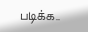படிக்க..